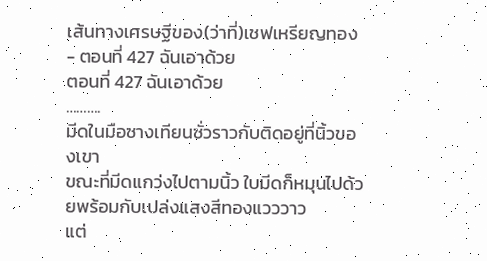เส้นทางเศรษฐีของ(ว่าที่)เชฟเหรียญทอง - ตอนที่ 427 ฉันเอาด้วย
ตอนที่ 427 ฉันเอาด้วย
……….
มีดในมือซางเทียนซั่วราวกับติดอยู่ที่นิ้วของเขา
ขณะที่มีดแกว่งไปตามนิ้ว ใบมีดก็หมุนไปด้วยพร้อมกับเปล่งแสงสีทองแวววาว
แต่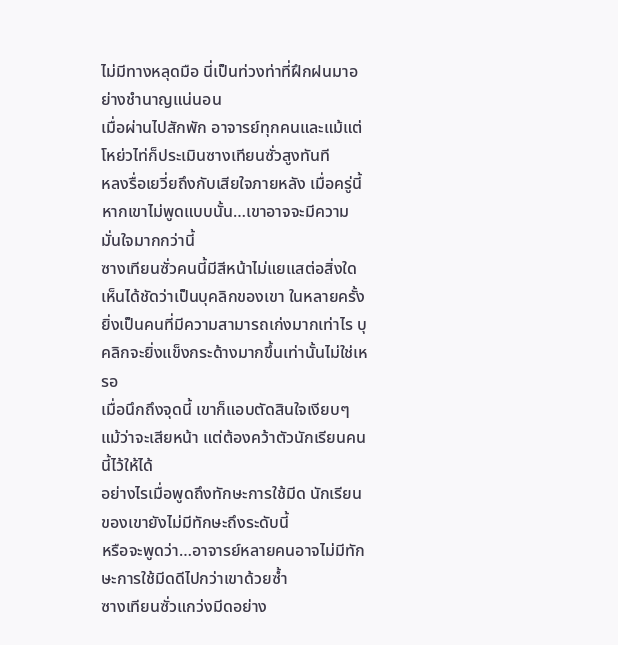ไม่มีทางหลุดมือ นี่เป็นท่วงท่าที่ฝึกฝนมาอย่างชำนาญแน่นอน
เมื่อผ่านไปสักพัก อาจารย์ทุกคนและแม้แต่โหย่วไท่ก็ประเมินซางเทียนซั่วสูงทันที
หลงรื่อเยวี่ยถึงกับเสียใจภายหลัง เมื่อครู่นี้หากเขาไม่พูดแบบนั้น…เขาอาจจะมีความมั่นใจมากกว่านี้
ซางเทียนซั่วคนนี้มีสีหน้าไม่แยแสต่อสิ่งใด เห็นได้ชัดว่าเป็นบุคลิกของเขา ในหลายครั้งยิ่งเป็นคนที่มีความสามารถเก่งมากเท่าไร บุคลิกจะยิ่งแข็งกระด้างมากขึ้นเท่านั้นไม่ใช่เหรอ
เมื่อนึกถึงจุดนี้ เขาก็แอบตัดสินใจเงียบๆ แม้ว่าจะเสียหน้า แต่ต้องคว้าตัวนักเรียนคนนี้ไว้ให้ได้
อย่างไรเมื่อพูดถึงทักษะการใช้มีด นักเรียนของเขายังไม่มีทักษะถึงระดับนี้
หรือจะพูดว่า…อาจารย์หลายคนอาจไม่มีทักษะการใช้มีดดีไปกว่าเขาด้วยซ้ำ
ซางเทียนซั่วแกว่งมีดอย่าง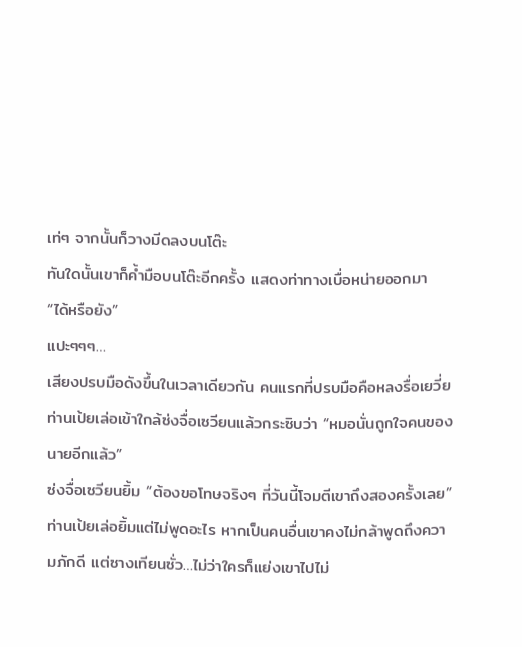เท่ๆ จากนั้นก็วางมีดลงบนโต๊ะ
ทันใดนั้นเขาก็ค้ำมือบนโต๊ะอีกครั้ง แสดงท่าทางเบื่อหน่ายออกมา
“ได้หรือยัง”
แปะๆๆๆ…
เสียงปรบมือดังขึ้นในเวลาเดียวกัน คนแรกที่ปรบมือคือหลงรื่อเยวี่ย
ท่านเป้ยเล่อเข้าใกล้ซ่งจื่อเซวียนแล้วกระซิบว่า “หมอนั่นถูกใจคนของนายอีกแล้ว”
ซ่งจื่อเซวียนยิ้ม “ต้องขอโทษจริงๆ ที่วันนี้โจมตีเขาถึงสองครั้งเลย”
ท่านเป้ยเล่อยิ้มแต่ไม่พูดอะไร หากเป็นคนอื่นเขาคงไม่กล้าพูดถึงความภักดี แต่ซางเทียนซั่ว…ไม่ว่าใครก็แย่งเขาไปไม่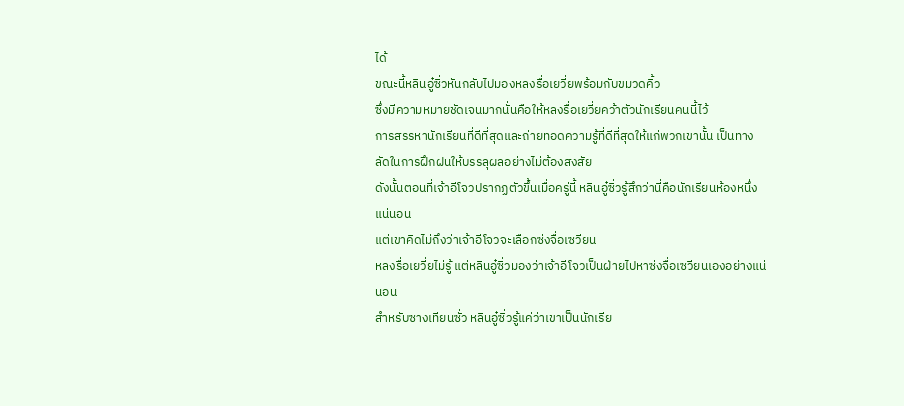ได้
ขณะนี้หลินอู๋ซิ่วหันกลับไปมองหลงรื่อเยวี่ยพร้อมกับขมวดคิ้ว
ซึ่งมีความหมายชัดเจนมากนั่นคือให้หลงรื่อเยวี่ยคว้าตัวนักเรียนคนนี้ไว้
การสรรหานักเรียนที่ดีที่สุดและถ่ายทอดความรู้ที่ดีที่สุดให้แก่พวกเขานั้น เป็นทางลัดในการฝึกฝนให้บรรลุผลอย่างไม่ต้องสงสัย
ดังนั้นตอนที่เจ้าอีโจวปรากฏตัวขึ้นเมื่อครู่นี้ หลินอู๋ซิ่วรู้สึกว่านี่คือนักเรียนห้องหนึ่งแน่นอน
แต่เขาคิดไม่ถึงว่าเจ้าอีโจวจะเลือกซ่งจื่อเซวียน
หลงรื่อเยวี่ยไม่รู้ แต่หลินอู๋ซิ่วมองว่าเจ้าอีโจวเป็นฝ่ายไปหาซ่งจื่อเซวียนเองอย่างแน่นอน
สำหรับซางเทียนซั่ว หลินอู๋ซิ่วรู้แค่ว่าเขาเป็นนักเรีย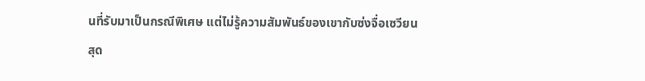นที่รับมาเป็นกรณีพิเศษ แต่ไม่รู้ความสัมพันธ์ของเขากับซ่งจื่อเซวียน
สุด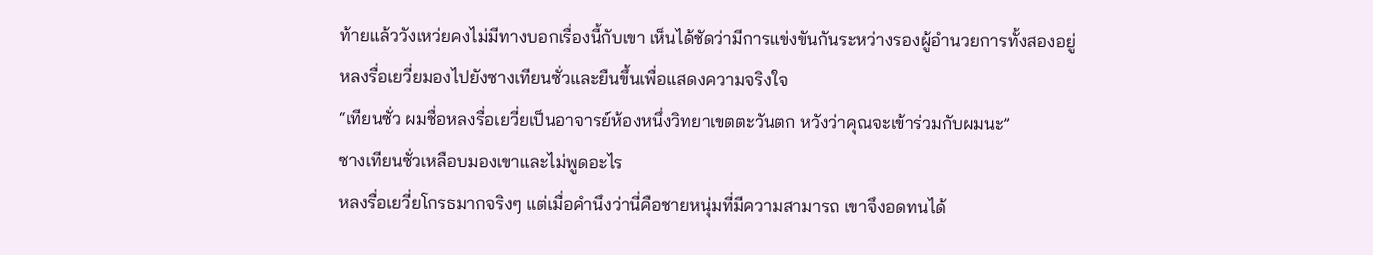ท้ายแล้ววังเหว่ยคงไม่มีทางบอกเรื่องนี้กับเขา เห็นได้ชัดว่ามีการแข่งขันกันระหว่างรองผู้อำนวยการทั้งสองอยู่
หลงรื่อเยวี่ยมองไปยังซางเทียนซั่วและยืนขึ้นเพื่อแสดงความจริงใจ
“เทียนซั่ว ผมชื่อหลงรื่อเยวี่ยเป็นอาจารย์ห้องหนึ่งวิทยาเขตตะวันตก หวังว่าคุณจะเข้าร่วมกับผมนะ”
ซางเทียนซั่วเหลือบมองเขาและไม่พูดอะไร
หลงรื่อเยวี่ยโกรธมากจริงๆ แต่เมื่อคำนึงว่านี่คือชายหนุ่มที่มีความสามารถ เขาจึงอดทนได้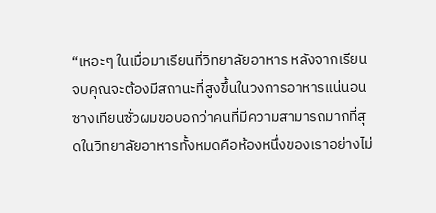“เหอะๆ ในเมื่อมาเรียนที่วิทยาลัยอาหาร หลังจากเรียนจบคุณจะต้องมีสถานะที่สูงขึ้นในวงการอาหารแน่นอน
ซางเทียนซั่วผมขอบอกว่าคนที่มีความสามารถมากที่สุดในวิทยาลัยอาหารทั้งหมดคือห้องหนึ่งของเราอย่างไม่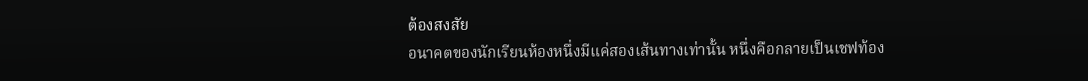ต้องสงสัย
อนาคตของนักเรียนห้องหนึ่งมีแค่สองเส้นทางเท่านั้น หนึ่งคือกลายเป็นเชฟท้อง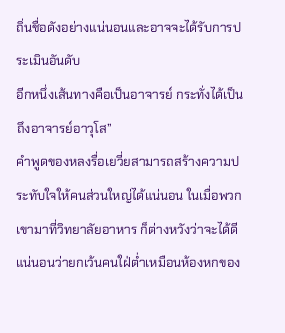ถิ่นชื่อดังอย่างแน่นอนและอาจจะได้รับการประเมินอันดับ
อีกหนึ่งเส้นทางคือเป็นอาจารย์ กระทั่งได้เป็นถึงอาจารย์อาวุโส”
คำพูดของหลงรื่อเยวี่ยสามารถสร้างความประทับใจให้คนส่วนใหญ่ได้แน่นอน ในเมื่อพวกเขามาที่วิทยาลัยอาหาร ก็ต่างหวังว่าจะได้ดี
แน่นอนว่ายกเว้นคนใฝ่ต่ำเหมือนห้องหกของ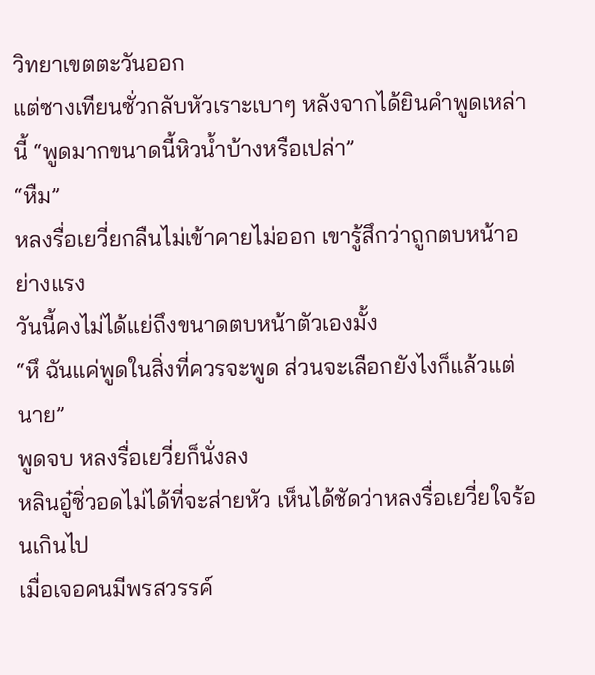วิทยาเขตตะวันออก
แต่ซางเทียนซั่วกลับหัวเราะเบาๆ หลังจากได้ยินคำพูดเหล่านี้ “พูดมากขนาดนี้หิวน้ำบ้างหรือเปล่า”
“หืม”
หลงรื่อเยวี่ยกลืนไม่เข้าคายไม่ออก เขารู้สึกว่าถูกตบหน้าอย่างแรง
วันนี้คงไม่ได้แย่ถึงขนาดตบหน้าตัวเองมั้ง
“หึ ฉันแค่พูดในสิ่งที่ควรจะพูด ส่วนจะเลือกยังไงก็แล้วแต่นาย”
พูดจบ หลงรื่อเยวี่ยก็นั่งลง
หลินอู๋ซิ่วอดไม่ได้ที่จะส่ายหัว เห็นได้ชัดว่าหลงรื่อเยวี่ยใจร้อนเกินไป
เมื่อเจอคนมีพรสวรรค์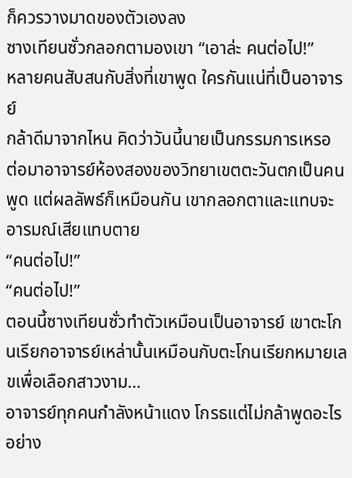ก็ควรวางมาดของตัวเองลง
ซางเทียนซั่วกลอกตามองเขา “เอาล่ะ คนต่อไป!”
หลายคนสับสนกับสิ่งที่เขาพูด ใครกันแน่ที่เป็นอาจารย์
กล้าดีมาจากไหน คิดว่าวันนี้นายเป็นกรรมการเหรอ
ต่อมาอาจารย์ห้องสองของวิทยาเขตตะวันตกเป็นคนพูด แต่ผลลัพธ์ก็เหมือนกัน เขากลอกตาและแทบจะอารมณ์เสียแทบตาย
“คนต่อไป!”
“คนต่อไป!”
ตอนนี้ซางเทียนซั่วทำตัวเหมือนเป็นอาจารย์ เขาตะโกนเรียกอาจารย์เหล่านั้นเหมือนกับตะโกนเรียกหมายเลขเพื่อเลือกสาวงาม…
อาจารย์ทุกคนกำลังหน้าแดง โกรธแต่ไม่กล้าพูดอะไร อย่าง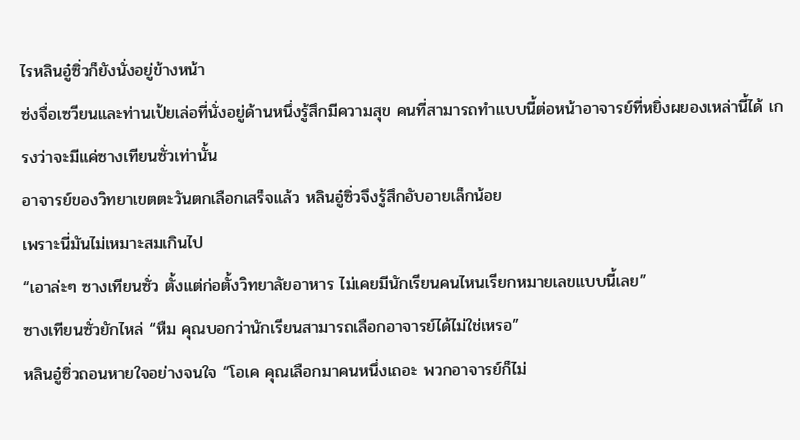ไรหลินอู๋ซิ่วก็ยังนั่งอยู่ข้างหน้า
ซ่งจื่อเซวียนและท่านเป้ยเล่อที่นั่งอยู่ด้านหนึ่งรู้สึกมีความสุข คนที่สามารถทำแบบนี้ต่อหน้าอาจารย์ที่หยิ่งผยองเหล่านี้ได้ เกรงว่าจะมีแค่ซางเทียนซั่วเท่านั้น
อาจารย์ของวิทยาเขตตะวันตกเลือกเสร็จแล้ว หลินอู๋ซิ่วจึงรู้สึกอับอายเล็กน้อย
เพราะนี่มันไม่เหมาะสมเกินไป
“เอาล่ะๆ ซางเทียนซั่ว ตั้งแต่ก่อตั้งวิทยาลัยอาหาร ไม่เคยมีนักเรียนคนไหนเรียกหมายเลขแบบนี้เลย”
ซางเทียนซั่วยักไหล่ “หืม คุณบอกว่านักเรียนสามารถเลือกอาจารย์ได้ไม่ใช่เหรอ”
หลินอู๋ซิ่วถอนหายใจอย่างจนใจ “โอเค คุณเลือกมาคนหนึ่งเถอะ พวกอาจารย์ก็ไม่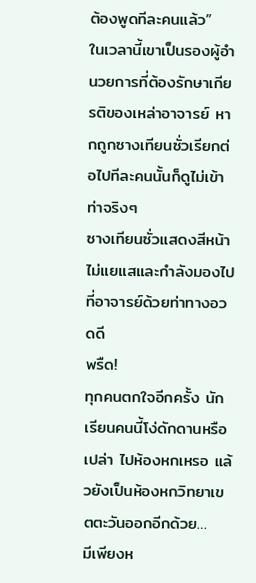ต้องพูดทีละคนแล้ว”
ในเวลานี้เขาเป็นรองผู้อำนวยการที่ต้องรักษาเกียรติของเหล่าอาจารย์ หากถูกซางเทียนซั่วเรียกต่อไปทีละคนนั้นก็ดูไม่เข้าท่าจริงๆ
ซางเทียนซั่วแสดงสีหน้าไม่แยแสและกำลังมองไปที่อาจารย์ด้วยท่าทางอวดดี
พรืด!
ทุกคนตกใจอีกครั้ง นักเรียนคนนี้โง่ดักดานหรือเปล่า ไปห้องหกเหรอ แล้วยังเป็นห้องหกวิทยาเขตตะวันออกอีกด้วย…
มีเพียงห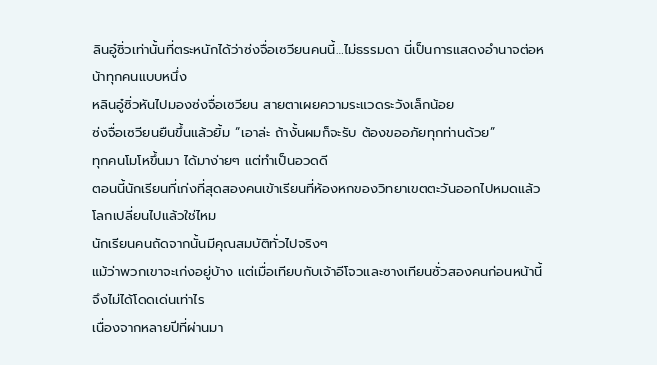ลินอู๋ซิ่วเท่านั้นที่ตระหนักได้ว่าซ่งจื่อเซวียนคนนี้…ไม่ธรรมดา นี่เป็นการแสดงอำนาจต่อหน้าทุกคนแบบหนึ่ง
หลินอู๋ซิ่วหันไปมองซ่งจื่อเซวียน สายตาเผยความระแวดระวังเล็กน้อย
ซ่งจื่อเซวียนยืนขึ้นแล้วยิ้ม “เอาล่ะ ถ้างั้นผมก็จะรับ ต้องขออภัยทุกท่านด้วย”
ทุกคนโมโหขึ้นมา ได้มาง่ายๆ แต่ทำเป็นอวดดี
ตอนนี้นักเรียนที่เก่งที่สุดสองคนเข้าเรียนที่ห้องหกของวิทยาเขตตะวันออกไปหมดแล้ว โลกเปลี่ยนไปแล้วใช่ไหม
นักเรียนคนถัดจากนั้นมีคุณสมบัติทั่วไปจริงๆ
แม้ว่าพวกเขาจะเก่งอยู่บ้าง แต่เมื่อเทียบกับเจ้าอีโจวและซางเทียนซั่วสองคนก่อนหน้านี้จึงไม่ได้โดดเด่นเท่าไร
เนื่องจากหลายปีที่ผ่านมา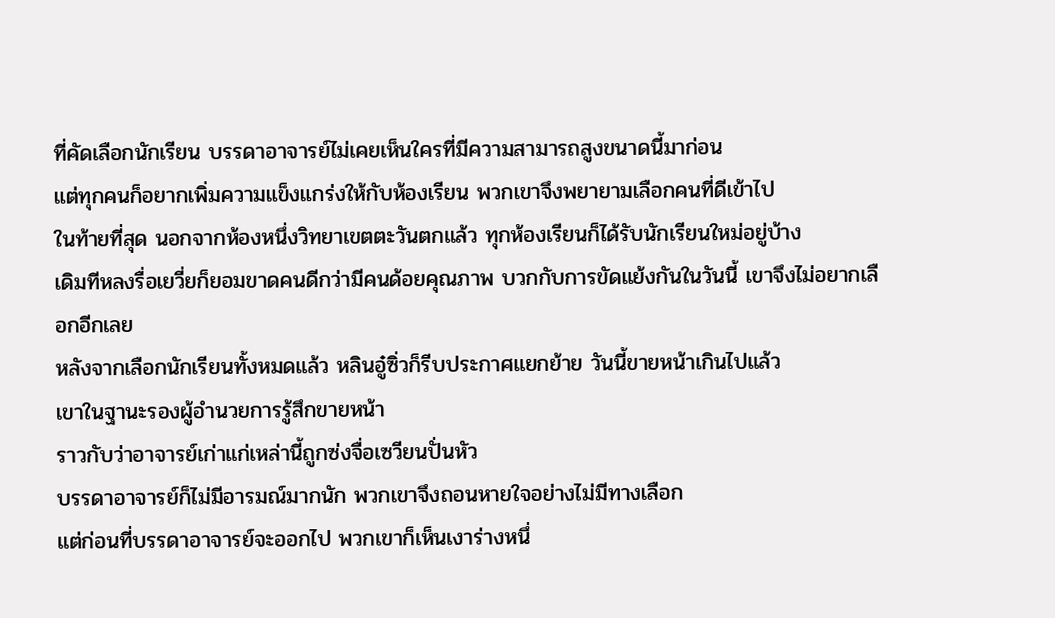ที่คัดเลือกนักเรียน บรรดาอาจารย์ไม่เคยเห็นใครที่มีความสามารถสูงขนาดนี้มาก่อน
แต่ทุกคนก็อยากเพิ่มความแข็งแกร่งให้กับห้องเรียน พวกเขาจึงพยายามเลือกคนที่ดีเข้าไป
ในท้ายที่สุด นอกจากห้องหนึ่งวิทยาเขตตะวันตกแล้ว ทุกห้องเรียนก็ได้รับนักเรียนใหม่อยู่บ้าง
เดิมทีหลงรื่อเยวี่ยก็ยอมขาดคนดีกว่ามีคนด้อยคุณภาพ บวกกับการขัดแย้งกันในวันนี้ เขาจึงไม่อยากเลือกอีกเลย
หลังจากเลือกนักเรียนทั้งหมดแล้ว หลินอู๋ซิ่วก็รีบประกาศแยกย้าย วันนี้ขายหน้าเกินไปแล้ว
เขาในฐานะรองผู้อำนวยการรู้สึกขายหน้า
ราวกับว่าอาจารย์เก่าแก่เหล่านี้ถูกซ่งจื่อเซวียนปั่นหัว
บรรดาอาจารย์ก็ไม่มีอารมณ์มากนัก พวกเขาจึงถอนหายใจอย่างไม่มีทางเลือก
แต่ก่อนที่บรรดาอาจารย์จะออกไป พวกเขาก็เห็นเงาร่างหนึ่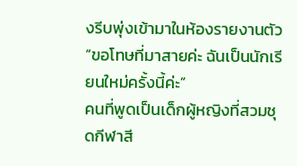งรีบพุ่งเข้ามาในห้องรายงานตัว
“ขอโทษที่มาสายค่ะ ฉันเป็นนักเรียนใหม่ครั้งนี้ค่ะ”
คนที่พูดเป็นเด็กผู้หญิงที่สวมชุดกีฬาสี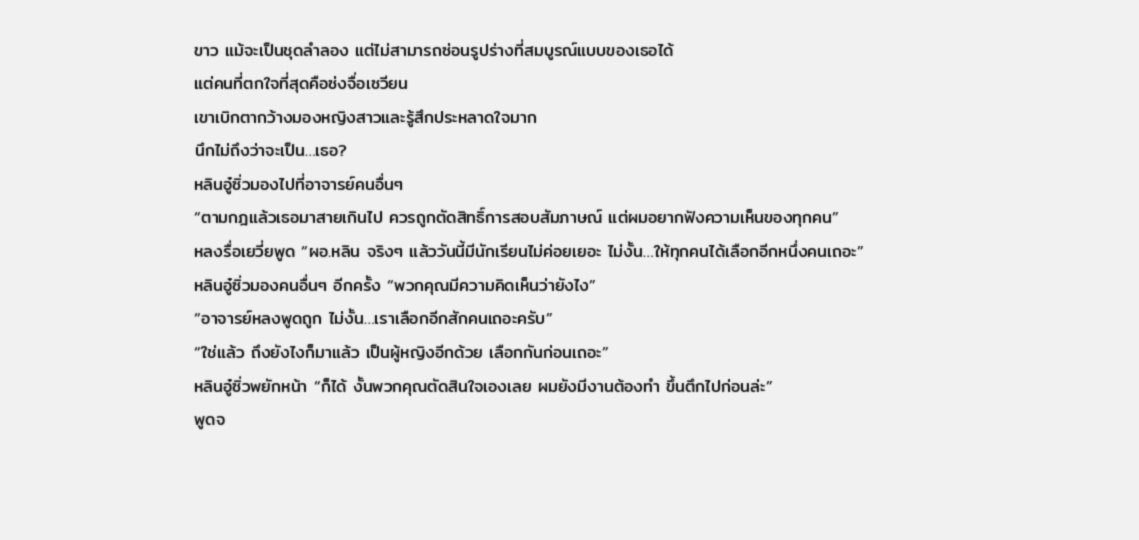ขาว แม้จะเป็นชุดลำลอง แต่ไม่สามารถซ่อนรูปร่างที่สมบูรณ์แบบของเธอได้
แต่คนที่ตกใจที่สุดคือซ่งจื่อเซวียน
เขาเบิกตากว้างมองหญิงสาวและรู้สึกประหลาดใจมาก
นึกไม่ถึงว่าจะเป็น…เธอ?
หลินอู๋ซิ่วมองไปที่อาจารย์คนอื่นๆ
“ตามกฎแล้วเธอมาสายเกินไป ควรถูกตัดสิทธิ์การสอบสัมภาษณ์ แต่ผมอยากฟังความเห็นของทุกคน”
หลงรื่อเยวี่ยพูด “ผอ.หลิน จริงๆ แล้ววันนี้มีนักเรียนไม่ค่อยเยอะ ไม่งั้น…ให้ทุกคนได้เลือกอีกหนึ่งคนเถอะ”
หลินอู๋ซิ่วมองคนอื่นๆ อีกครั้ง “พวกคุณมีความคิดเห็นว่ายังไง”
“อาจารย์หลงพูดถูก ไม่งั้น…เราเลือกอีกสักคนเถอะครับ”
“ใช่แล้ว ถึงยังไงก็มาแล้ว เป็นผู้หญิงอีกด้วย เลือกกันก่อนเถอะ”
หลินอู๋ซิ่วพยักหน้า “ก็ได้ งั้นพวกคุณตัดสินใจเองเลย ผมยังมีงานต้องทำ ขึ้นตึกไปก่อนล่ะ”
พูดจ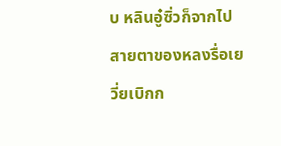บ หลินอู๋ซิ่วก็จากไป
สายตาของหลงรื่อเยวี่ยเบิกก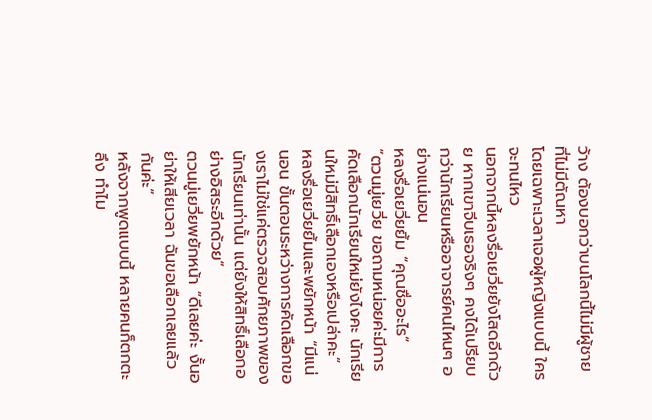ว้าง ต้องบอกว่าบนโลกนี้ไม่มีผู้ชายที่ไม่มีตัณหา
โดยเฉพาะเวลาเจอผู้หญิงแบบนี้ ใครจะทนไหว
นอกจากนี้หลงรื่อเยวี่ยยังโสดอีกด้วย หากเขาจีบเธอจริงๆ คงได้เปรียบกว่านักเรียนหรืออาจารย์คนไหนๆ อย่างแน่นอน
หลงรื่อเยวี่ยยิ้ม “คุณชื่ออะไร”
“ตวนมู่เยวี่ย ขอถามหน่อยค่ะมีการคัดเลือกนักเรียนใหม่ยังไงคะ นักเรียนใหม่มีสิทธิ์เลือกเองหรือเปล่าคะ”
หลงรื่อเยวี่ยยิ้มและพยักหน้า “มีแน่นอน ขั้นตอนระหว่างการคัดเลือกของเราไม่ใช่แค่ตรวจสอบศักยภาพของนักเรียนเท่านั้น แต่ยังให้สิทธิ์เลือกอย่างอิสระอีกด้วย”
ตวนมู่เยวี่ยพยักหน้า “ดีเลยค่ะ งั้นอย่าให้เสียเวลา ฉันขอเลือกเลยแล้วกันค่ะ”
หลังจากพูดแบบนี้ หลายคนก็ตกตะลึง ทำไม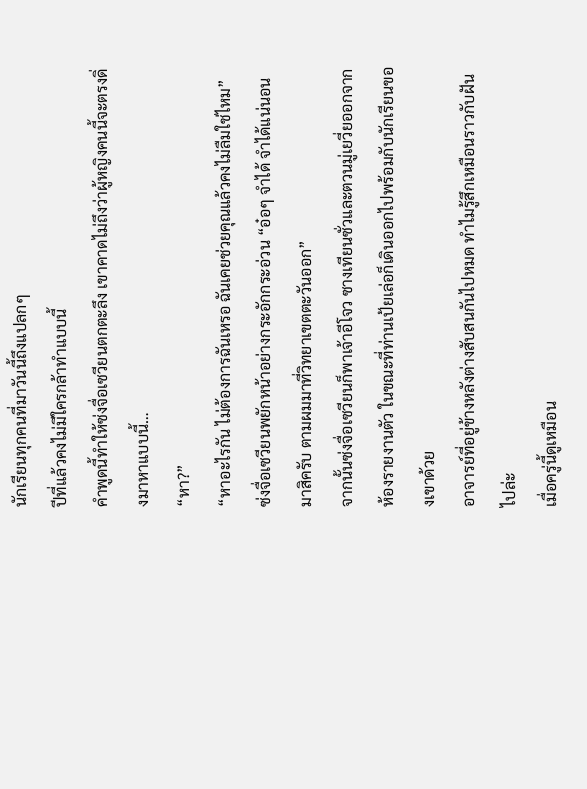นักเรียนทุกคนที่มาวันนี้ถึงแปลกๆ
ปีที่แล้วคงไม่มีใครกล้าทำแบบนี้
คำพูดนี้ทำให้ซ่งจื่อเซวียนตกตะลึง เขาคาดไม่ถึงว่าผู้หญิงคนนี้จะตรงดิ่งมาหาแบบนี้…
“หา?”
“หาอะไรกัน ไม่ต้องการฉันเหรอ ฉันเคยช่วยคุณแล้วคงไม่ลืมใช่ไหม”
ซ่งจื่อเซวียนพยักหน้าอย่างกระอักกระอ่วน “อ๋อๆ จำได้ จำได้แน่นอน มาสิครับ ตามผมมาที่วิทยาเขตตะวันออก”
จากนั้นซ่งจื่อเซวียนก็พาเจ้าอีโจว ซางเทียนซั่วและตวนมู่เยวี่ยออกจากห้องรายงานตัว ในขณะที่ท่านเป้ยเล่อก็เดินออกไปพร้อมกับนักเรียนของเขาด้วย
อาจารย์ที่อยู่ข้างหลังต่างสับสนกันไปหมด ทำไมรู้สึกเหมือนราวกับฝันไปล่ะ
เมื่อครู่นี้ดูเหมือน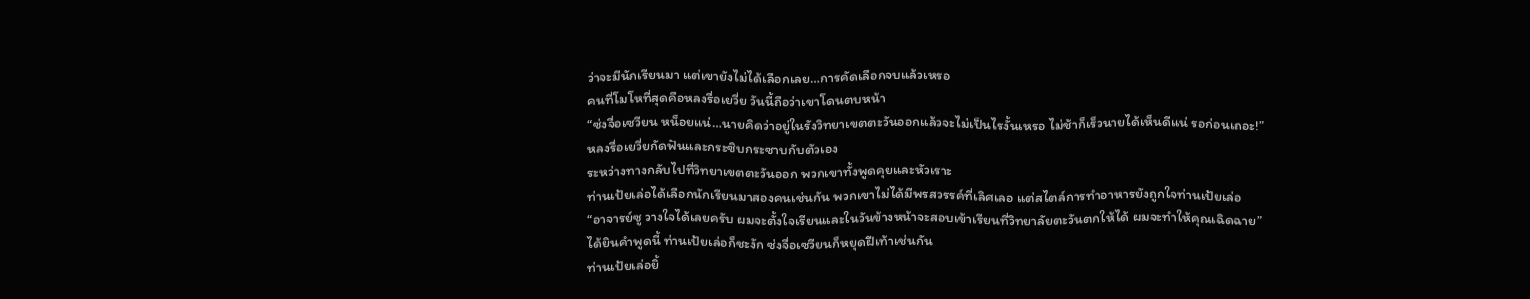ว่าจะมีนักเรียนมา แต่เขายังไม่ได้เลือกเลย…การคัดเลือกจบแล้วเหรอ
คนที่โมโหที่สุดคือหลงรื่อเยวี่ย วันนี้ถือว่าเขาโดนตบหน้า
“ซ่งจื่อเซวียน หน็อยแน่…นายคิดว่าอยู่ในรังวิทยาเขตตะวันออกแล้วจะไม่เป็นไรงั้นเหรอ ไม่ช้าก็เร็วนายได้เห็นดีแน่ รอก่อนเถอะ!”
หลงรื่อเยวี่ยกัดฟันและกระซิบกระซาบกับตัวเอง
ระหว่างทางกลับไปที่วิทยาเขตตะวันออก พวกเขาทั้งพูดคุยและหัวเราะ
ท่านเป้ยเล่อได้เลือกนักเรียนมาสองคนเช่นกัน พวกเขาไม่ได้มีพรสวรรค์ที่เลิศเลอ แต่สไตล์การทำอาหารยังถูกใจท่านเป้ยเล่อ
“อาจารย์ซู วางใจได้เลยครับ ผมจะตั้งใจเรียนและในวันข้างหน้าจะสอบเข้าเรียนที่วิทยาลัยตะวันตกให้ได้ ผมจะทำให้คุณเฉิดฉาย”
ได้ยินคำพูดนี้ ท่านเป้ยเล่อก็ชะงัก ซ่งจื่อเซวียนก็หยุดฝีเท้าเช่นกัน
ท่านเป้ยเล่อยิ้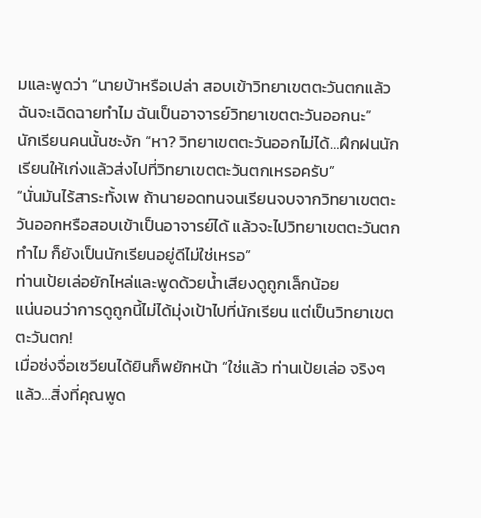มและพูดว่า “นายบ้าหรือเปล่า สอบเข้าวิทยาเขตตะวันตกแล้วฉันจะเฉิดฉายทำไม ฉันเป็นอาจารย์วิทยาเขตตะวันออกนะ”
นักเรียนคนนั้นชะงัก “หา? วิทยาเขตตะวันออกไม่ได้…ฝึกฝนนักเรียนให้เก่งแล้วส่งไปที่วิทยาเขตตะวันตกเหรอครับ”
“นั่นมันไร้สาระทั้งเพ ถ้านายอดทนจนเรียนจบจากวิทยาเขตตะวันออกหรือสอบเข้าเป็นอาจารย์ได้ แล้วจะไปวิทยาเขตตะวันตกทำไม ก็ยังเป็นนักเรียนอยู่ดีไม่ใช่เหรอ”
ท่านเป้ยเล่อยักไหล่และพูดด้วยน้ำเสียงดูถูกเล็กน้อย
แน่นอนว่าการดูถูกนี้ไม่ได้มุ่งเป้าไปที่นักเรียน แต่เป็นวิทยาเขตตะวันตก!
เมื่อซ่งจื่อเซวียนได้ยินก็พยักหน้า “ใช่แล้ว ท่านเป้ยเล่อ จริงๆ แล้ว…สิ่งที่คุณพูด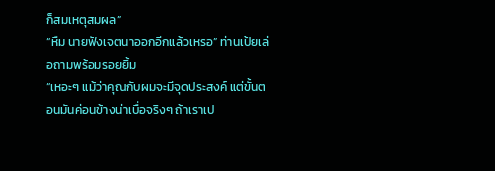ก็สมเหตุสมผล”
“หืม นายฟังเจตนาออกอีกแล้วเหรอ” ท่านเป้ยเล่อถามพร้อมรอยยิ้ม
“เหอะๆ แม้ว่าคุณกับผมจะมีจุดประสงค์ แต่ขั้นตอนมันค่อนข้างน่าเบื่อจริงๆ ถ้าเราเป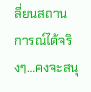ลี่ยนสถานการณ์ได้จริงๆ…คงจะสนุ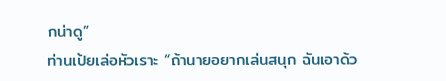กน่าดู”
ท่านเป้ยเล่อหัวเราะ “ถ้านายอยากเล่นสนุก ฉันเอาด้ว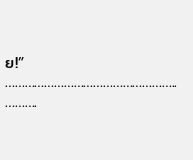ย!”
……………………………………………..
……….